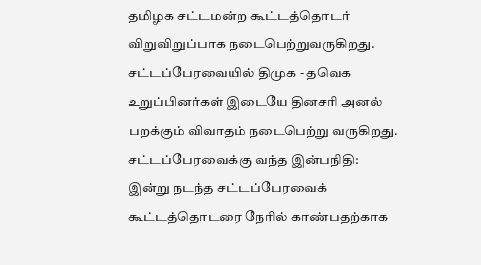தமிழக சட்டமன்ற கூட்டத்தொடர் விறுவிறுப்பாக நடைபெற்றுவருகிறது. சட்டப்பேரவையில் திமுக - தவெக உறுப்பினர்கள் இடையே தினசரி அனல் பறக்கும் விவாதம் நடைபெற்று வருகிறது.
சட்டப்பேரவைக்கு வந்த இன்பநிதி:
இன்று நடந்த சட்டப்பேரவைக் கூட்டத்தொடரை நேரில் காண்பதற்காக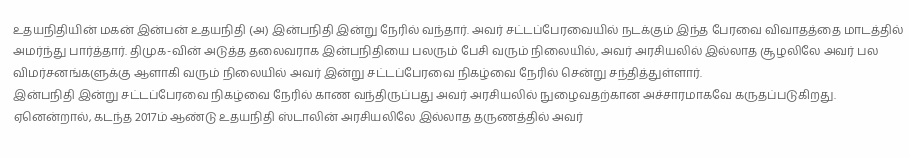உதயநிதியின் மகன் இன்பன் உதயநிதி (அ) இன்பநிதி இன்று நேரில் வந்தார். அவர் சட்டப்பேரவையில் நடக்கும் இந்த பேரவை விவாதத்தை மாடத்தில் அமர்ந்து பார்த்தார். திமுக-வின் அடுத்த தலைவராக இன்பநிதியை பலரும் பேசி வரும் நிலையில், அவர் அரசியலில் இல்லாத சூழலிலே அவர் பல விமர்சனங்களுக்கு ஆளாகி வரும் நிலையில் அவர் இன்று சட்டப்பேரவை நிகழ்வை நேரில் சென்று சந்தித்துள்ளார்.
இன்பநிதி இன்று சட்டப்பேரவை நிகழ்வை நேரில் காண வந்திருப்பது அவர் அரசியலில் நுழைவதற்கான அச்சாரமாகவே கருதப்படுகிறது. ஏனென்றால், கடந்த 2017ம் ஆண்டு உதயநிதி ஸ்டாலின் அரசியலிலே இல்லாத தருணத்தில் அவர்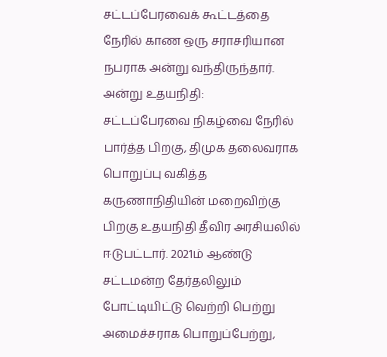சட்டப்பேரவைக் கூட்டத்தை நேரில் காண ஒரு சராசரியான நபராக அன்று வந்திருந்தார்.
அன்று உதயநிதி:
சட்டப்பேரவை நிகழ்வை நேரில் பார்த்த பிறகு, திமுக தலைவராக பொறுப்பு வகித்த கருணாநிதியின் மறைவிற்கு பிறகு உதயநிதி தீவிர அரசியலில் ஈடுபட்டார். 2021ம் ஆண்டு சட்டமன்ற தேர்தலிலும் போட்டியிட்டு வெற்றி பெற்று அமைச்சராக பொறுப்பேற்று,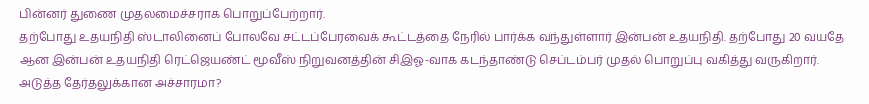பின்னர் துணை முதலமைச்சராக பொறுப்பேற்றார்.
தற்போது உதயநிதி ஸ்டாலினைப் போலவே சட்டப்பேரவைக் கூட்டத்தை நேரில் பார்க்க வந்துள்ளார் இன்பன் உதயநிதி. தற்போது 20 வயதே ஆன இன்பன் உதயநிதி ரெட்ஜெயண்ட் மூவீஸ் நிறுவனத்தின் சிஇஓ-வாக கடந்தாண்டு செப்டம்பர் முதல் பொறுப்பு வகித்து வருகிறார்.
அடுத்த தேர்தலுக்கான அச்சாரமா?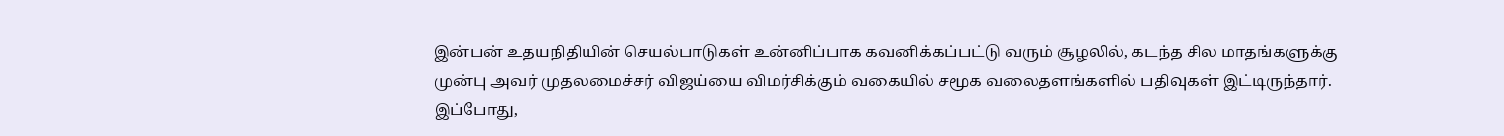இன்பன் உதயநிதியின் செயல்பாடுகள் உன்னிப்பாக கவனிக்கப்பட்டு வரும் சூழலில், கடந்த சில மாதங்களுக்கு முன்பு அவர் முதலமைச்சர் விஜய்யை விமர்சிக்கும் வகையில் சமூக வலைதளங்களில் பதிவுகள் இட்டிருந்தார்.
இப்போது,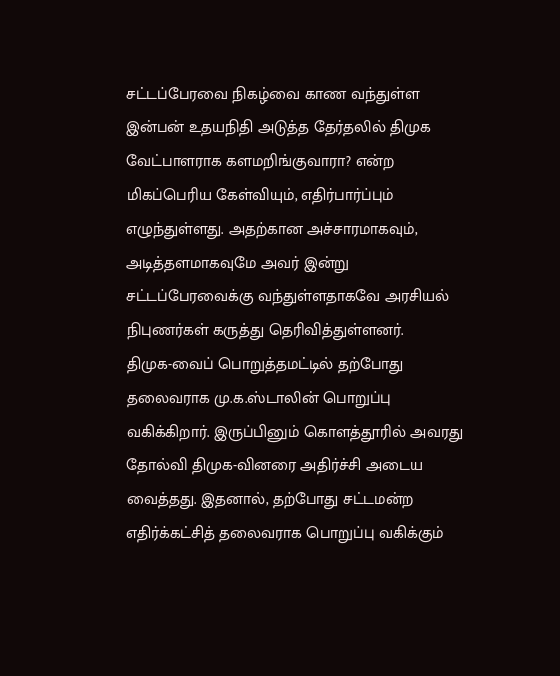சட்டப்பேரவை நிகழ்வை காண வந்துள்ள இன்பன் உதயநிதி அடுத்த தேர்தலில் திமுக வேட்பாளராக களமறிங்குவாரா? என்ற மிகப்பெரிய கேள்வியும், எதிர்பார்ப்பும் எழுந்துள்ளது. அதற்கான அச்சாரமாகவும், அடித்தளமாகவுமே அவர் இன்று சட்டப்பேரவைக்கு வந்துள்ளதாகவே அரசியல் நிபுணர்கள் கருத்து தெரிவித்துள்ளனர்.
திமுக-வைப் பொறுத்தமட்டில் தற்போது தலைவராக மு.க.ஸ்டாலின் பொறுப்பு வகிக்கிறார். இருப்பினும் கொளத்தூரில் அவரது தோல்வி திமுக-வினரை அதிர்ச்சி அடைய வைத்தது. இதனால், தற்போது சட்டமன்ற எதிர்க்கட்சித் தலைவராக பொறுப்பு வகிக்கும்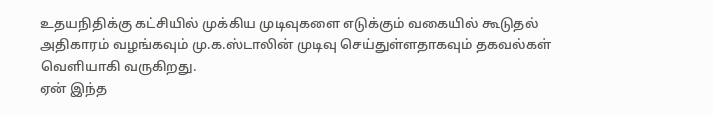உதயநிதிக்கு கட்சியில் முக்கிய முடிவுகளை எடுக்கும் வகையில் கூடுதல் அதிகாரம் வழங்கவும் மு.க.ஸ்டாலின் முடிவு செய்துள்ளதாகவும் தகவல்கள் வெளியாகி வருகிறது.
ஏன் இந்த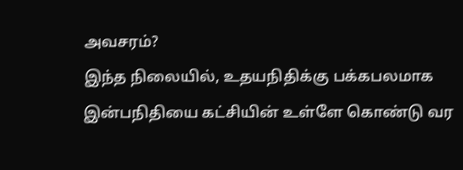அவசரம்?
இந்த நிலையில், உதயநிதிக்கு பக்கபலமாக இன்பநிதியை கட்சியின் உள்ளே கொண்டு வர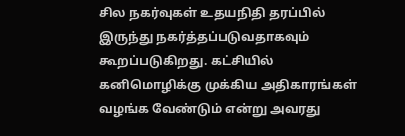சில நகர்வுகள் உதயநிதி தரப்பில் இருந்து நகர்த்தப்படுவதாகவும் கூறப்படுகிறது. கட்சியில் கனிமொழிக்கு முக்கிய அதிகாரங்கள் வழங்க வேண்டும் என்று அவரது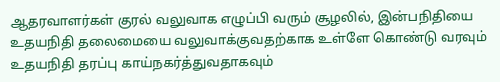ஆதரவாளர்கள் குரல் வலுவாக எழுப்பி வரும் சூழலில், இன்பநிதியை உதயநிதி தலைமையை வலுவாக்குவதற்காக உள்ளே கொண்டு வரவும் உதயநிதி தரப்பு காய்நகர்த்துவதாகவும்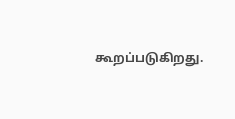கூறப்படுகிறது.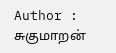Author : சுகுமாறன்